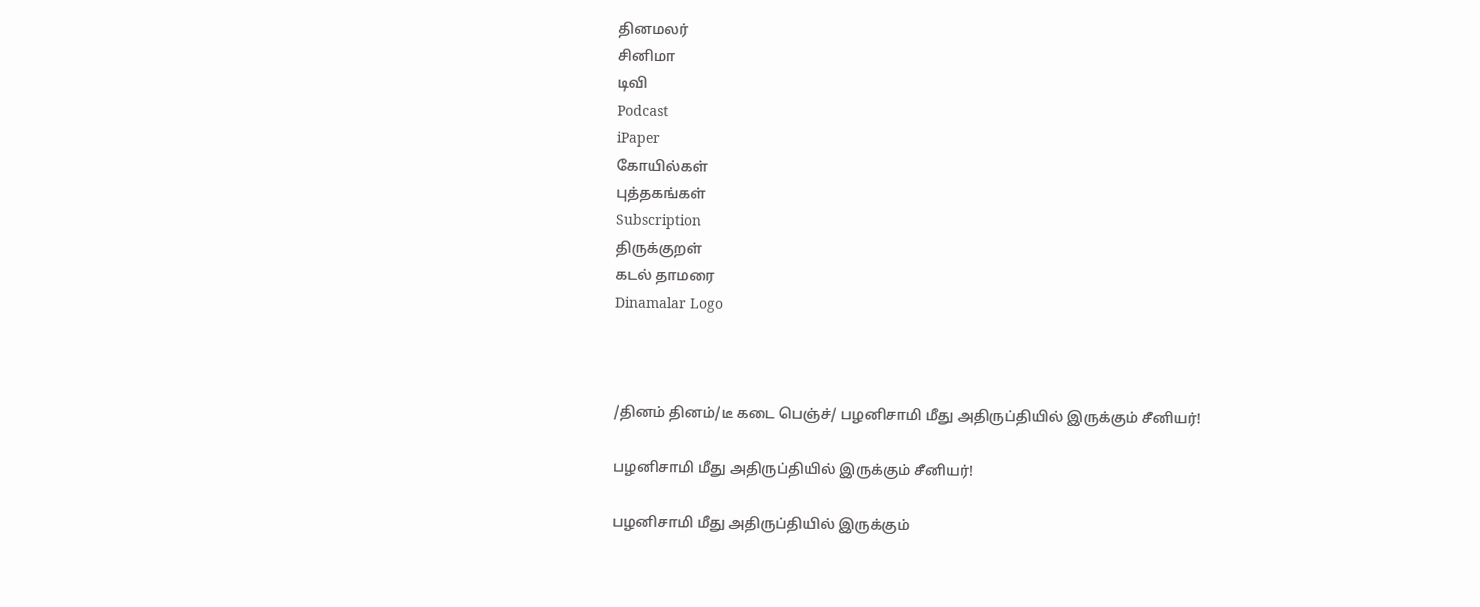தினமலர்
சினிமா
டிவி
Podcast
iPaper
கோயில்கள்
புத்தகங்கள்
Subscription
திருக்குறள்
கடல் தாமரை
Dinamalar Logo



/தினம் தினம்/டீ கடை பெஞ்ச்/ பழனிசாமி மீது அதிருப்தியில் இருக்கும் சீனியர்!

பழனிசாமி மீது அதிருப்தியில் இருக்கும் சீனியர்!

பழனிசாமி மீது அதிருப்தியில் இருக்கும்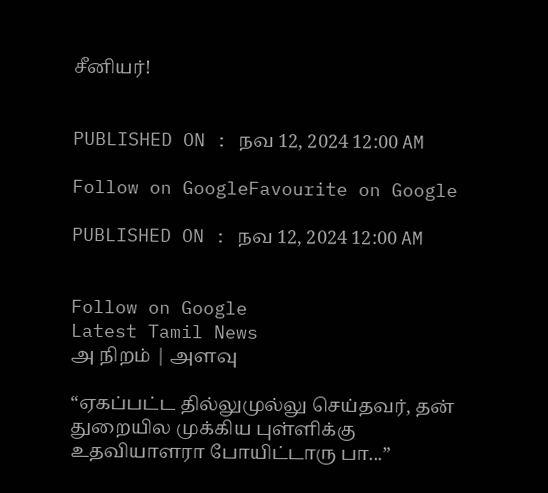சீனியர்!


PUBLISHED ON : நவ 12, 2024 12:00 AM

Follow on GoogleFavourite on Google

PUBLISHED ON : நவ 12, 2024 12:00 AM


Follow on Google
Latest Tamil News
அ நிறம் | அளவு

“ஏகப்பட்ட தில்லுமுல்லு செய்தவர், தன் துறையில முக்கிய புள்ளிக்கு உதவியாளரா போயிட்டாரு பா...”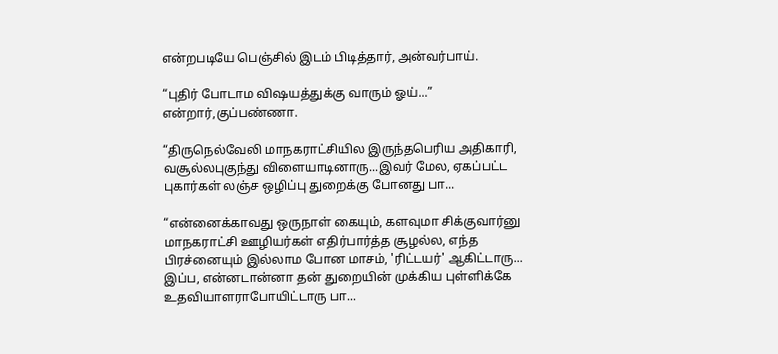என்றபடியே பெஞ்சில் இடம் பிடித்தார், அன்வர்பாய்.

“புதிர் போடாம விஷயத்துக்கு வாரும் ஓய்...” என்றார்,குப்பண்ணா.

“திருநெல்வேலி மாநகராட்சியில இருந்தபெரிய அதிகாரி, வசூல்லபுகுந்து விளையாடினாரு...இவர் மேல, ஏகப்பட்ட புகார்கள் லஞ்ச ஒழிப்பு துறைக்கு போனது பா...

“என்னைக்காவது ஒருநாள் கையும், களவுமா சிக்குவார்னு மாநகராட்சி ஊழியர்கள் எதிர்பார்த்த சூழல்ல, எந்த பிரச்னையும் இல்லாம போன மாசம், 'ரிட்டயர்' ஆகிட்டாரு... இப்ப, என்னடான்னா தன் துறையின் முக்கிய புள்ளிக்கே உதவியாளராபோயிட்டாரு பா...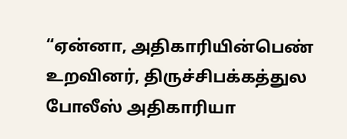“ஏன்னா, அதிகாரியின்பெண் உறவினர், திருச்சிபக்கத்துல போலீஸ் அதிகாரியா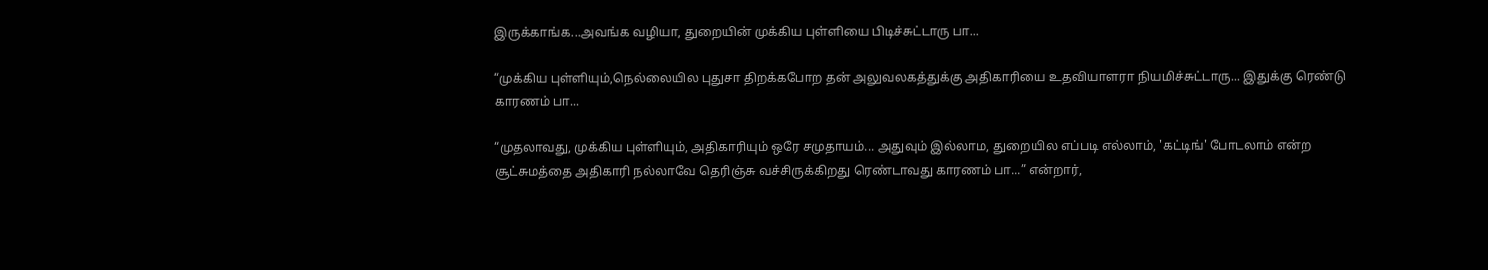இருக்காங்க...அவங்க வழியா, துறையின் முக்கிய புள்ளியை பிடிச்சுட்டாரு பா...

“முக்கிய புள்ளியும்,நெல்லையில புதுசா திறக்கபோற தன் அலுவலகத்துக்கு அதிகாரியை உதவியாளரா நியமிச்சுட்டாரு... இதுக்கு ரெண்டு காரணம் பா...

“முதலாவது, முக்கிய புள்ளியும், அதிகாரியும் ஒரே சமுதாயம்... அதுவும் இல்லாம, துறையில எப்படி எல்லாம், 'கட்டிங்' போடலாம் என்ற சூட்சுமத்தை அதிகாரி நல்லாவே தெரிஞ்சு வச்சிருக்கிறது ரெண்டாவது காரணம் பா...” என்றார்,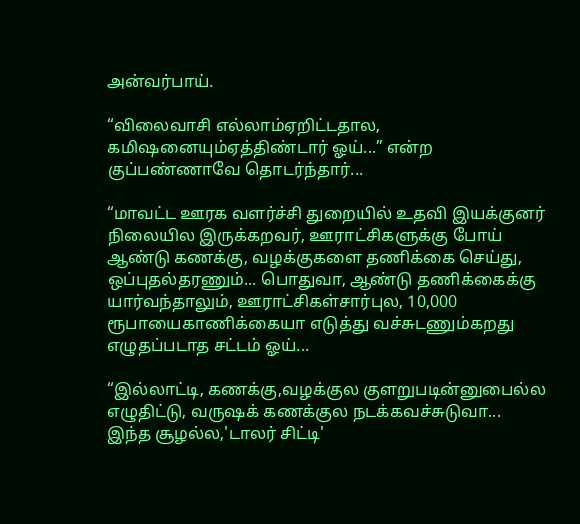அன்வர்பாய்.

“விலைவாசி எல்லாம்ஏறிட்டதால, கமிஷனையும்ஏத்திண்டார் ஓய்...” என்ற குப்பண்ணாவே தொடர்ந்தார்...

“மாவட்ட ஊரக வளர்ச்சி துறையில் உதவி இயக்குனர் நிலையில இருக்கறவர், ஊராட்சிகளுக்கு போய் ஆண்டு கணக்கு, வழக்குகளை தணிக்கை செய்து, ஒப்புதல்தரணும்... பொதுவா, ஆண்டு தணிக்கைக்கு யார்வந்தாலும், ஊராட்சிகள்சார்புல, 10,000 ரூபாயைகாணிக்கையா எடுத்து வச்சுடணும்கறது எழுதப்படாத சட்டம் ஓய்...

“இல்லாட்டி, கணக்கு,வழக்குல குளறுபடின்னுபைல்ல எழுதிட்டு, வருஷக் கணக்குல நடக்கவச்சுடுவா... இந்த சூழல்ல,'டாலர் சிட்டி'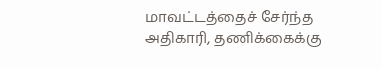மாவட்டத்தைச் சேர்ந்த அதிகாரி, தணிக்கைக்கு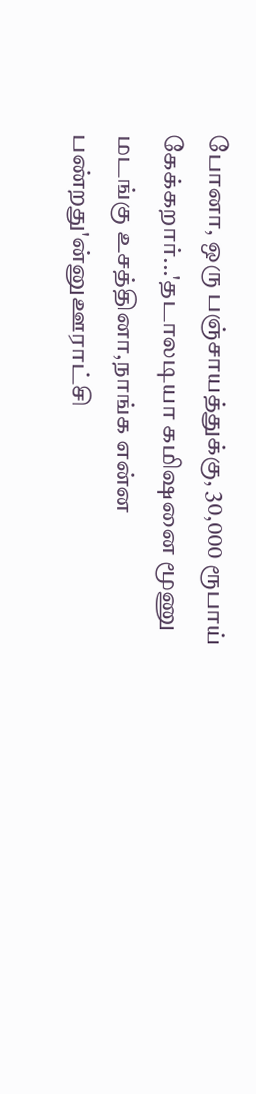போனா, ஒரு பஞ்சாயத்துக்கு, 30,000 ரூபாய் கேக்கறார்...'தடாலடியா கமிஷனை மூணு மடங்கு உசத்தினா,நாங்க என்ன பண்றது'ன்னுஊராட்சி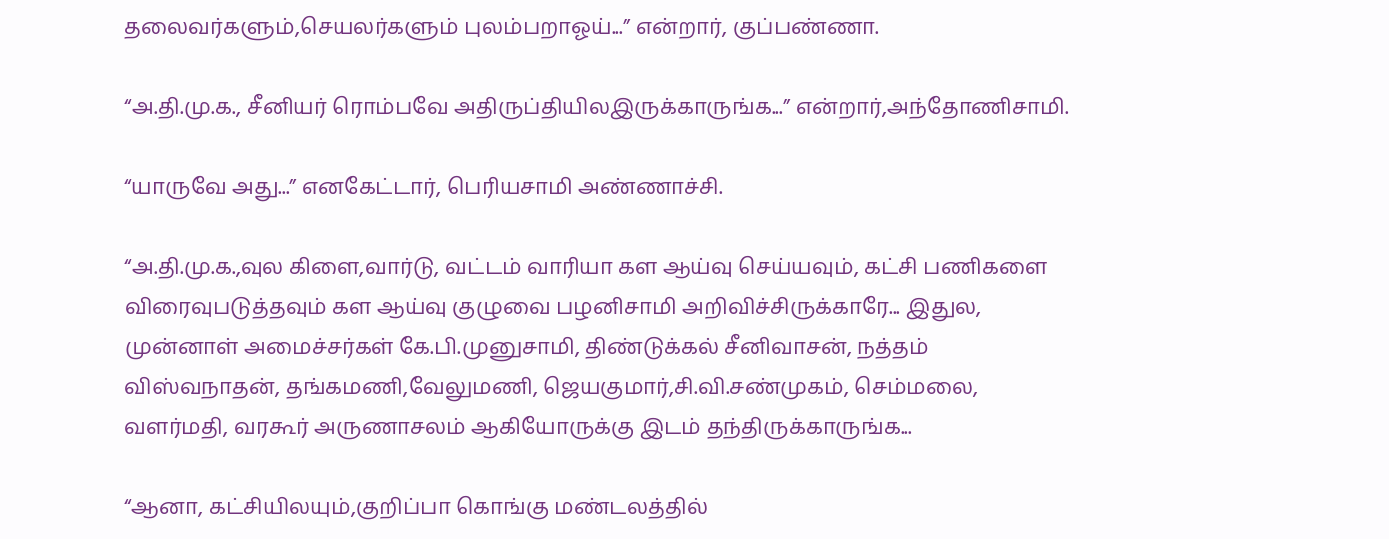தலைவர்களும்,செயலர்களும் புலம்பறாஓய்...” என்றார், குப்பண்ணா.

“அ.தி.மு.க., சீனியர் ரொம்பவே அதிருப்தியிலஇருக்காருங்க...” என்றார்,அந்தோணிசாமி.

“யாருவே அது...” எனகேட்டார், பெரியசாமி அண்ணாச்சி.

“அ.தி.மு.க.,வுல கிளை,வார்டு, வட்டம் வாரியா கள ஆய்வு செய்யவும், கட்சி பணிகளை விரைவுபடுத்தவும் கள ஆய்வு குழுவை பழனிசாமி அறிவிச்சிருக்காரே... இதுல, முன்னாள் அமைச்சர்கள் கே.பி.முனுசாமி, திண்டுக்கல் சீனிவாசன், நத்தம் விஸ்வநாதன், தங்கமணி,வேலுமணி, ஜெயகுமார்,சி.வி.சண்முகம், செம்மலை, வளர்மதி, வரகூர் அருணாசலம் ஆகியோருக்கு இடம் தந்திருக்காருங்க...

“ஆனா, கட்சியிலயும்,குறிப்பா கொங்கு மண்டலத்தில்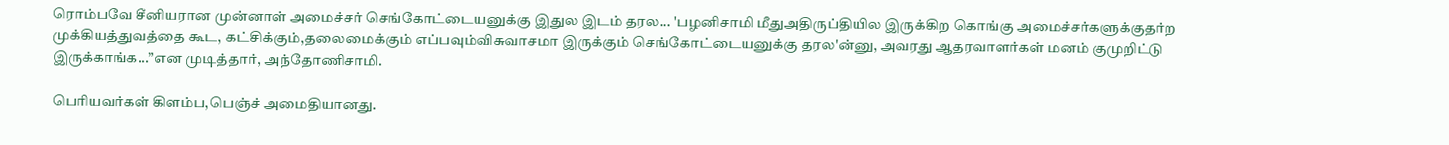ரொம்பவே சீனியரான முன்னாள் அமைச்சர் செங்கோட்டையனுக்கு இதுல இடம் தரல... 'பழனிசாமி மீதுஅதிருப்தியில இருக்கிற கொங்கு அமைச்சர்களுக்குதர்ற முக்கியத்துவத்தை கூட, கட்சிக்கும்,தலைமைக்கும் எப்பவும்விசுவாசமா இருக்கும் செங்கோட்டையனுக்கு தரல'ன்னு, அவரது ஆதரவாளர்கள் மனம் குமுறிட்டு இருக்காங்க...”என முடித்தார், அந்தோணிசாமி.

பெரியவர்கள் கிளம்ப,பெஞ்ச் அமைதியானது.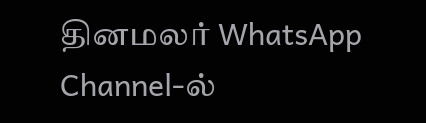தினமலர் WhatsApp Channel-ல்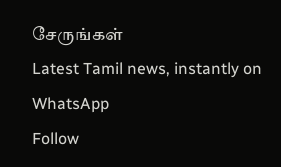சேருங்கள்
Latest Tamil news, instantly on WhatsApp
Follow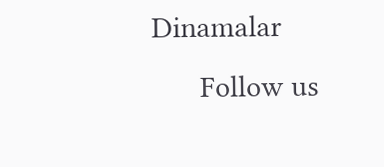Dinamalar
      Follow us